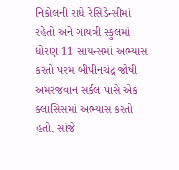નિકોલની રાધે રેસિડેન્સીમાં રહેતો અને ગાયત્રી સ્કુલમાં ધોરણ 11 સાયન્સમાં અભ્યાસ કરતો પરમ બીપીનચંદ્ર જોષી અમરજવાન સર્કલ પાસે એક ક્લાસિસમાં અભ્યાસ કરતો હતો. સાંજે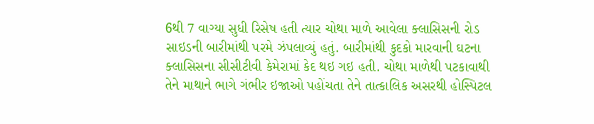6થી 7 વાગ્યા સુધી રિસેષ હતી ત્યાર ચોથા માળે આવેલા ક્લાસિસની રોડ સાઇડની બારીમાંથી પરમે ઝંપલાવ્યું હતું. બારીમાંથી કુદકો મારવાની ઘટના ક્લાસિસના સીસીટીવી કેમેરામાં કેદ થઇ ગઇ હતી. ચોથા માળેથી પટકાવાથી તેને માથાને ભાગે ગંભીર ઇજાઓ પહોંચતા તેને તાત્કાલિક અસરથી હોસ્પિટલ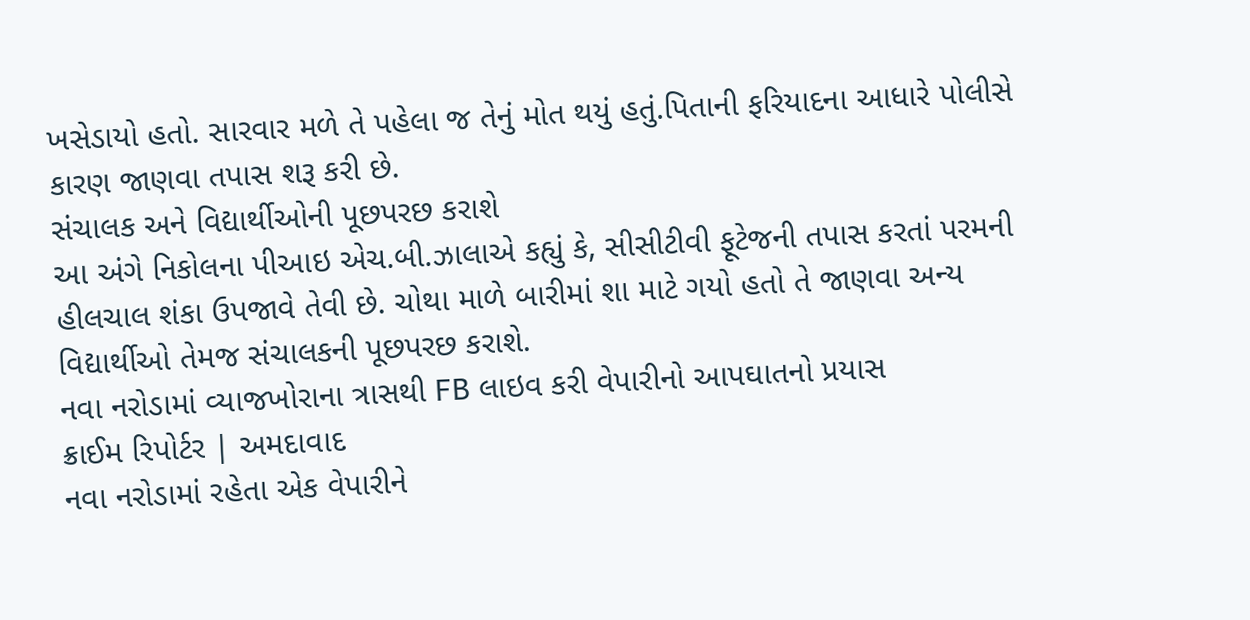ખસેડાયો હતો. સારવાર મળે તે પહેલા જ તેનું મોત થયું હતું.પિતાની ફરિયાદના આધારે પોલીસે કારણ જાણવા તપાસ શરૂ કરી છે.
સંચાલક અને વિદ્યાર્થીઓની પૂછપરછ કરાશે
આ અંગે નિકોલના પીઆઇ એચ.બી.ઝાલાએ કહ્યું કે, સીસીટીવી ફૂટેજની તપાસ કરતાં પરમની હીલચાલ શંકા ઉપજાવે તેવી છે. ચોથા માળે બારીમાં શા માટે ગયો હતો તે જાણવા અન્ય વિદ્યાર્થીઓ તેમજ સંચાલકની પૂછપરછ કરાશે.
નવા નરોડામાં વ્યાજખોરાના ત્રાસથી FB લાઇવ કરી વેપારીનો આપઘાતનો પ્રયાસ
ક્રાઈમ રિપોર્ટર | અમદાવાદ
નવા નરોડામાં રહેતા એક વેપારીને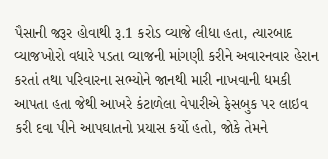પૈસાની જરૂર હોવાથી રૂ.1 કરોડ વ્યાજે લીધા હતા, ત્યારબાદ વ્યાજખોરો વધારે પડતા વ્યાજની માંગણી કરીને અવારનવાર હેરાન કરતાં તથા પરિવારના સભ્યોને જાનથી મારી નાખવાની ધમકી આપતા હતા જેથી આખરે કંટાળેલા વેપારીએ ફેસબુક પર લાઇવ કરી દવા પીને આપઘાતનો પ્રયાસ કર્યો હતો, જોકે તેમને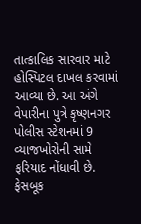તાત્કાલિક સારવાર માટે હોસ્પિટલ દાખલ કરવામાં આવ્યા છે. આ અંગે વેપારીના પુત્રે કૃષ્ણનગર પોલીસ સ્ટેશનમાં 9 વ્યાજખોરોની સામે ફરિયાદ નોંધાવી છે. ફેસબૂક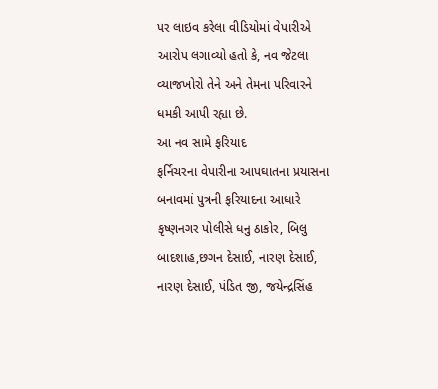પર લાઇવ કરેલા વીડિયોમાં વેપારીએ આરોપ લગાવ્યો હતો કે, નવ જેટલા વ્યાજખોરો તેને અને તેમના પરિવારને ધમકી આપી રહ્યા છે.
આ નવ સામે ફરિયાદ
ફર્નિચરના વેપારીના આપઘાતના પ્રયાસના બનાવમાં પુત્રની ફરિયાદના આધારે કૃષ્ણનગર પોલીસે ધનુ ઠાકોર, બિલુ બાદશાહ,છગન દેસાઈ, નારણ દેસાઈ, નારણ દેસાઈ, પંડિત જી, જયેન્દ્રસિંહ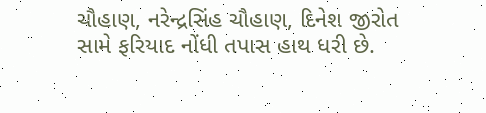ચૌહાણ, નરેન્દ્રસિંહ ચૌહાણ, દિનેશ જીરોત સામે ફરિયાદ નોંધી તપાસ હાથ ધરી છે.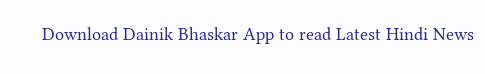Download Dainik Bhaskar App to read Latest Hindi News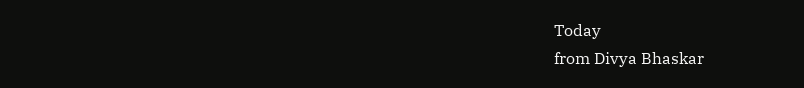Today
from Divya Bhaskar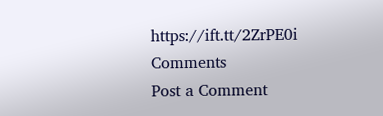https://ift.tt/2ZrPE0i
Comments
Post a Comment